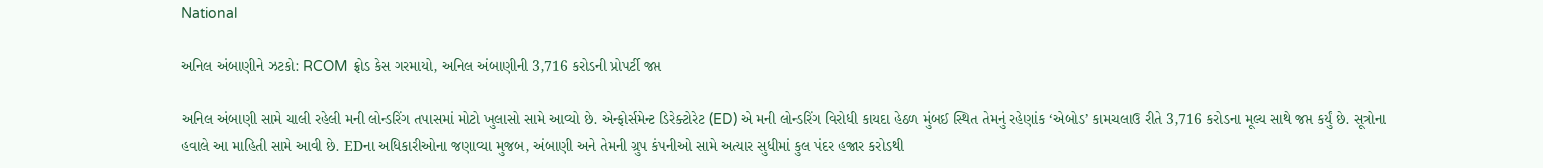National

અનિલ અંબાણીને ઝટકો: RCOM ફ્રોડ કેસ ગરમાયો, અનિલ અંબાણીની 3,716 કરોડની પ્રોપર્ટી જપ્ત

અનિલ અંબાણી સામે ચાલી રહેલી મની લોન્ડરિંગ તપાસમાં મોટો ખુલાસો સામે આવ્યો છે. એન્ફોર્સમેન્ટ ડિરેક્ટોરેટ (ED) એ મની લોન્ડરિંગ વિરોધી કાયદા હેઠળ મુંબઈ સ્થિત તેમનું રહેણાંક ‘એબોડ’ કામચલાઉ રીતે 3,716 કરોડના મૂલ્ય સાથે જપ્ત કર્યું છે. સૂત્રોના હવાલે આ માહિતી સામે આવી છે. EDના અધિકારીઓના જણાવ્યા મુજબ, અંબાણી અને તેમની ગ્રુપ કંપનીઓ સામે અત્યાર સુધીમાં કુલ પંદર હજાર કરોડથી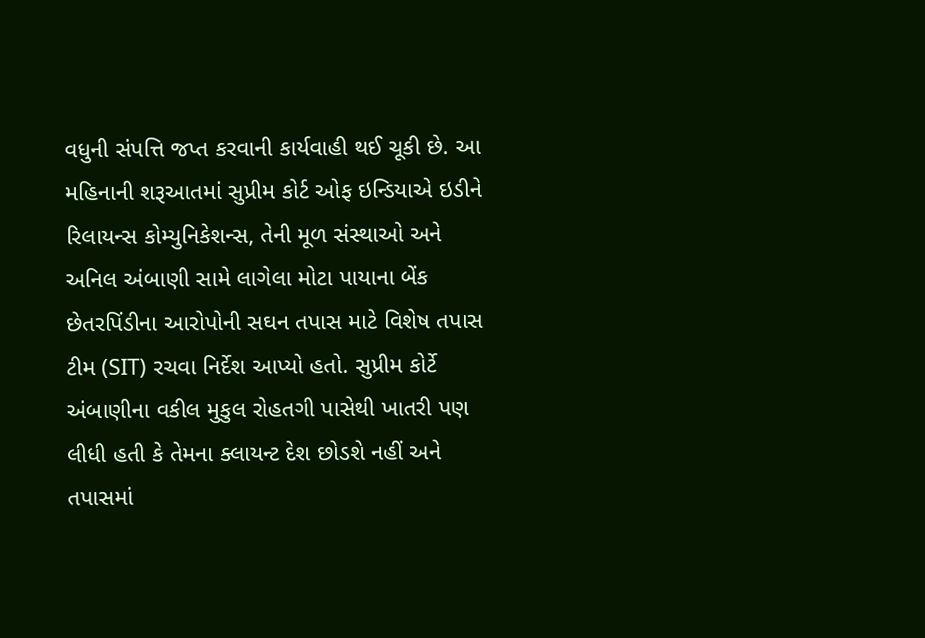વધુની સંપત્તિ જપ્ત કરવાની કાર્યવાહી થઈ ચૂકી છે. આ મહિનાની શરૂઆતમાં સુપ્રીમ કોર્ટ ઓફ ઇન્ડિયાએ ઇડીને રિલાયન્સ કોમ્યુનિકેશન્સ, તેની મૂળ સંસ્થાઓ અને અનિલ અંબાણી સામે લાગેલા મોટા પાયાના બેંક છેતરપિંડીના આરોપોની સઘન તપાસ માટે વિશેષ તપાસ ટીમ (SIT) રચવા નિર્દેશ આપ્યો હતો. સુપ્રીમ કોર્ટે અંબાણીના વકીલ મુકુલ રોહતગી પાસેથી ખાતરી પણ લીધી હતી કે તેમના ક્લાયન્ટ દેશ છોડશે નહીં અને તપાસમાં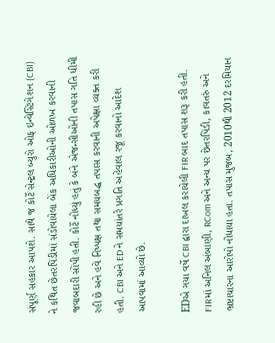સંપૂર્ણ સહકાર આપશે. સાથે જ કોર્ટે સેન્ટ્રલ બ્યુરો ઓફ ઇન્વેસ્ટિગેશન (CBI) ને કથિત છેતરપિંડીમાં સંડોવાયેલા બેંક અધિકારીઓની ઓળખ કરવાની જવાબદારી સોંપી હતી. કોર્ટે નોંધ્યું હતું કે બંને એજન્સીઓની તપાસ ગતિ ધીમી રહી છે અને હવે નિષ્પક્ષ તથા સમયબદ્ધ તપાસ કરવાની અપેક્ષા વ્યક્ત કરી હતી. CBI અને ED ને સમયાંતરે પ્રગતિ અહેવાલ રજૂ કરવાનો આદેશ આપવામાં આવ્યો છે.

EDએ ગયા વર્ષે CBI દ્વારા દાખલ કરાયેલી FIR બાદ તપાસ શરૂ કરી હતી. FIRમાં અનિલ અંબાણી, RCom અને અન્ય પર છેતરપિંડી, કાવતરું અને ભ્રષ્ટાચારના આરોપો નોંધાયા હતા. તપાસ મુજબ, 2010થી 2012 દરમિયાન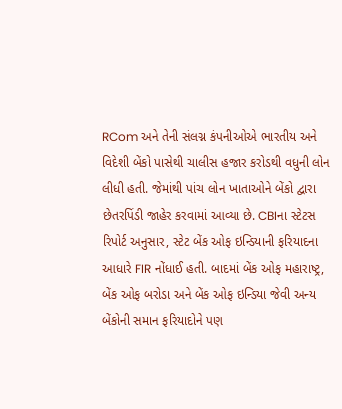RCom અને તેની સંલગ્ન કંપનીઓએ ભારતીય અને વિદેશી બેંકો પાસેથી ચાલીસ હજાર કરોડથી વધુની લોન લીધી હતી. જેમાંથી પાંચ લોન ખાતાઓને બેંકો દ્વારા છેતરપિંડી જાહેર કરવામાં આવ્યા છે. CBIના સ્ટેટસ રિપોર્ટ અનુસાર, સ્ટેટ બેંક ઓફ ઇન્ડિયાની ફરિયાદના આધારે FIR નોંધાઈ હતી. બાદમાં બેંક ઓફ મહારાષ્ટ્ર, બેંક ઓફ બરોડા અને બેંક ઓફ ઇન્ડિયા જેવી અન્ય બેંકોની સમાન ફરિયાદોને પણ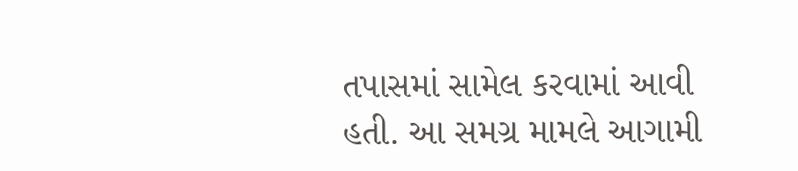તપાસમાં સામેલ કરવામાં આવી હતી. આ સમગ્ર મામલે આગામી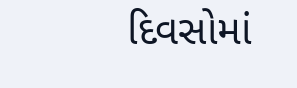દિવસોમાં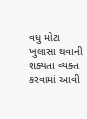વધુ મોટા ખુલાસા થવાની શક્યતા વ્યક્ત કરવામાં આવી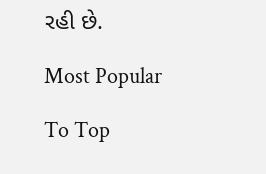રહી છે.

Most Popular

To Top